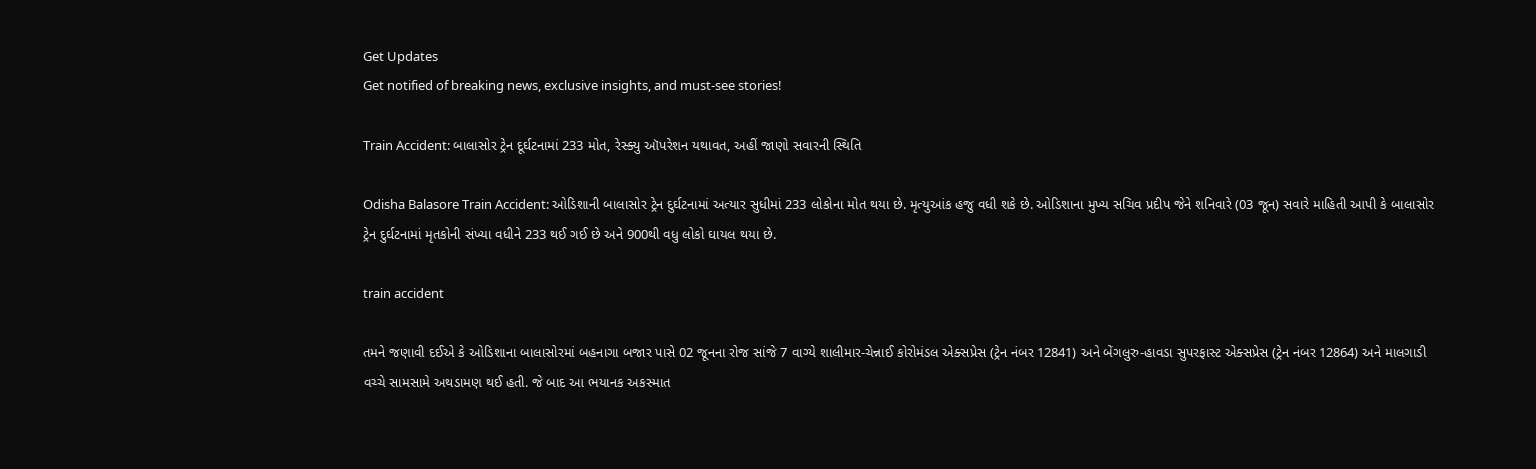Get Updates
Get notified of breaking news, exclusive insights, and must-see stories!

Train Accident: બાલાસોર ટ્રેન દૂર્ઘટનામાં 233 મોત, રેસ્ક્યુ ઑપરેશન યથાવત, અહીં જાણો સવારની સ્થિતિ

Odisha Balasore Train Accident: ઓડિશાની બાલાસોર ટ્રેન દુર્ઘટનામાં અત્યાર સુધીમાં 233 લોકોના મોત થયા છે. મૃત્યુઆંક હજુ વધી શકે છે. ઓડિશાના મુખ્ય સચિવ પ્રદીપ જેને શનિવારે (03 જૂન) સવારે માહિતી આપી કે બાલાસોર ટ્રેન દુર્ઘટનામાં મૃતકોની સંખ્યા વધીને 233 થઈ ગઈ છે અને 900થી વધુ લોકો ઘાયલ થયા છે.

train accident

તમને જણાવી દઈએ કે ઓડિશાના બાલાસોરમાં બહનાગા બજાર પાસે 02 જૂનના રોજ સાંજે 7 વાગ્યે શાલીમાર-ચેન્નાઈ કોરોમંડલ એક્સપ્રેસ (ટ્રેન નંબર 12841) અને બેંગલુરુ-હાવડા સુપરફાસ્ટ એક્સપ્રેસ (ટ્રેન નંબર 12864) અને માલગાડી વચ્ચે સામસામે અથડામણ થઈ હતી. જે બાદ આ ભયાનક અકસ્માત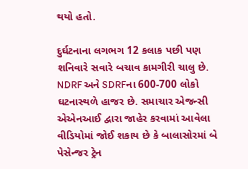થયો હતો.

દુર્ઘટનાના લગભગ 12 કલાક પછી પણ શનિવારે સવારે બચાવ કામગીરી ચાલુ છે. NDRF અને SDRFના 600-700 લોકો ઘટનાસ્થળે હાજર છે. સમાચાર એજન્સી એએનઆઈ દ્વારા જાહેર કરવામાં આવેલા વીડિયોમાં જોઈ શકાય છે કે બાલાસોરમાં બે પેસેન્જર ટ્રેન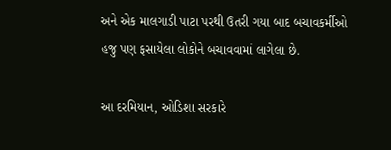અને એક માલગાડી પાટા પરથી ઉતરી ગયા બાદ બચાવકર્મીઓ હજુ પણ ફસાયેલા લોકોને બચાવવામાં લાગેલા છે.

આ દરમિયાન, ઓડિશા સરકારે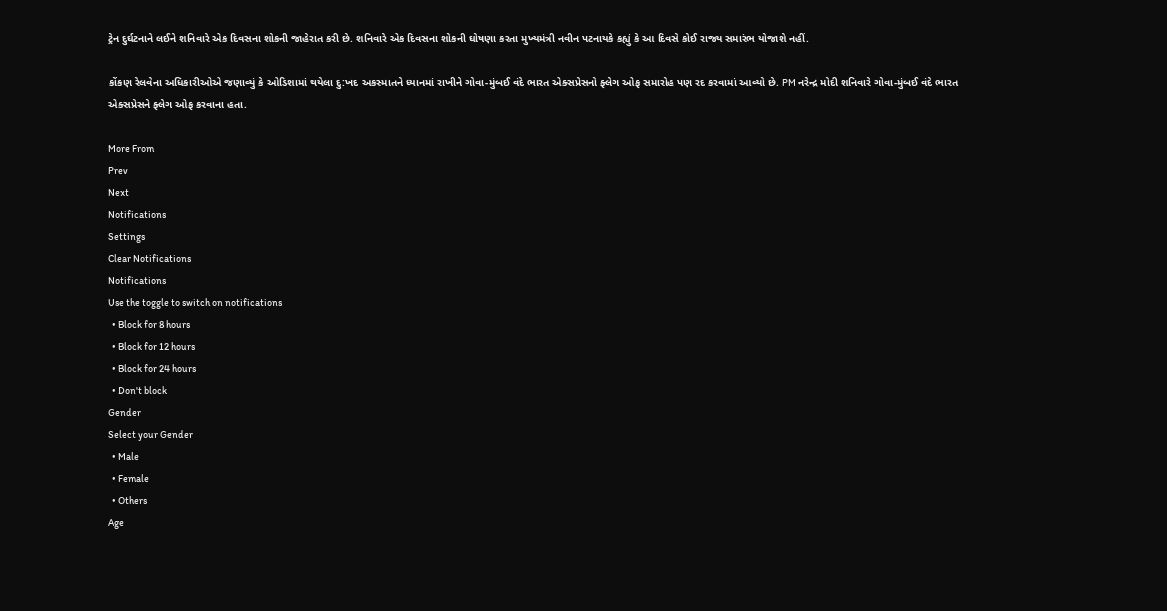ટ્રેન દુર્ઘટનાને લઈને શનિવારે એક દિવસના શોકની જાહેરાત કરી છે. શનિવારે એક દિવસના શોકની ઘોષણા કરતા મુખ્યમંત્રી નવીન પટનાયકે કહ્યું કે આ દિવસે કોઈ રાજ્ય સમારંભ યોજાશે નહીં.

કોંકણ રેલવેના અધિકારીઓએ જણાવ્યું કે ઓડિશામાં થયેલા દુ:ખદ અકસ્માતને ધ્યાનમાં રાખીને ગોવા-મુંબઈ વંદે ભારત એક્સપ્રેસનો ફ્લેગ ઓફ સમારોહ પણ રદ કરવામાં આવ્યો છે. PM નરેન્દ્ર મોદી શનિવારે ગોવા-મુંબઈ વંદે ભારત એક્સપ્રેસને ફ્લેગ ઓફ કરવાના હતા.

More From
Prev
Next
Notifications
Settings
Clear Notifications
Notifications
Use the toggle to switch on notifications
  • Block for 8 hours
  • Block for 12 hours
  • Block for 24 hours
  • Don't block
Gender
Select your Gender
  • Male
  • Female
  • Others
Age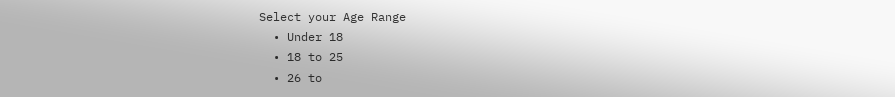Select your Age Range
  • Under 18
  • 18 to 25
  • 26 to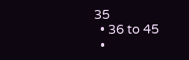35
  • 36 to 45
  •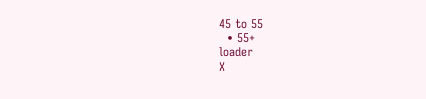45 to 55
  • 55+
loader
X